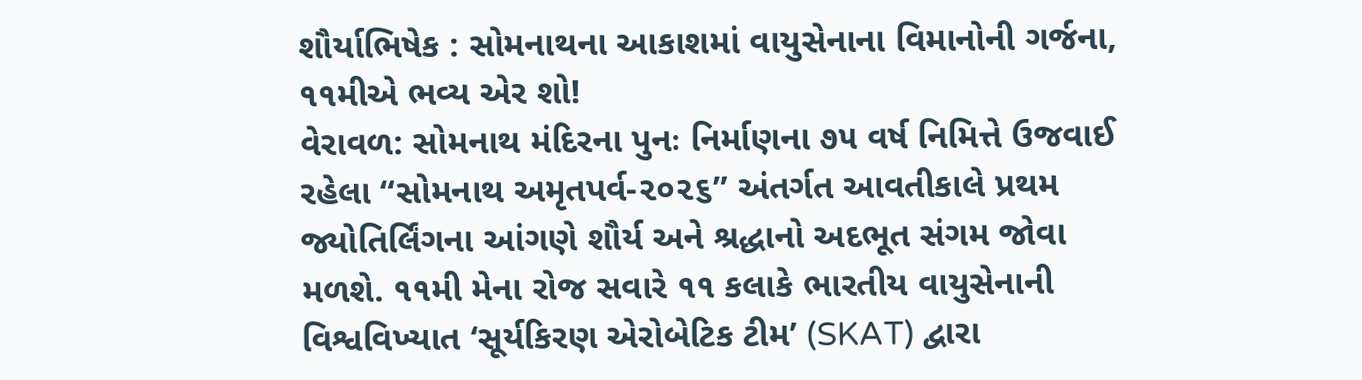શૌર્યાભિષેક : સોમનાથના આકાશમાં વાયુસેનાના વિમાનોની ગર્જના, ૧૧મીએ ભવ્ય એર શો!
વેરાવળ: સોમનાથ મંદિરના પુનઃ નિર્માણના ૭૫ વર્ષ નિમિત્તે ઉજવાઈ રહેલા “સોમનાથ અમૃતપર્વ-૨૦૨૬” અંતર્ગત આવતીકાલે પ્રથમ જ્યોતિર્લિંગના આંગણે શૌર્ય અને શ્રદ્ધાનો અદભૂત સંગમ જોવા મળશે. ૧૧મી મેના રોજ સવારે ૧૧ કલાકે ભારતીય વાયુસેનાની વિશ્વવિખ્યાત ‘સૂર્યકિરણ એરોબેટિક ટીમ’ (SKAT) દ્વારા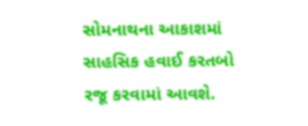સોમનાથના આકાશમાં સાહસિક હવાઈ કરતબો રજૂ કરવામાં આવશે.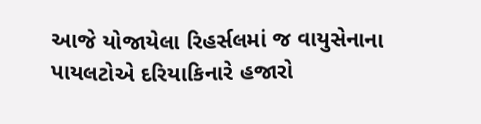આજે યોજાયેલા રિહર્સલમાં જ વાયુસેનાના પાયલટોએ દરિયાકિનારે હજારો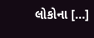લોકોના […]